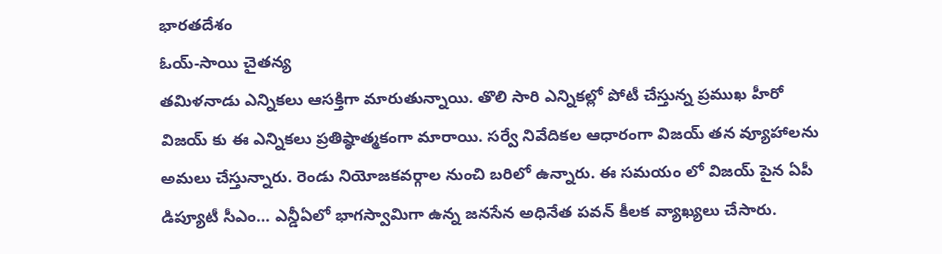భారతదేశం
ఓయ్-సాయి చైతన్య
తమిళనాడు ఎన్నికలు ఆసక్తిగా మారుతున్నాయి. తొలి సారి ఎన్నికల్లో పోటీ చేస్తున్న ప్రముఖ హీరో విజయ్ కు ఈ ఎన్నికలు ప్రతిష్ఠాత్మకంగా మారాయి. సర్వే నివేదికల ఆధారంగా విజయ్ తన వ్యూహాలను అమలు చేస్తున్నారు. రెండు నియోజకవర్గాల నుంచి బరిలో ఉన్నారు. ఈ సమయం లో విజయ్ పైన ఏపీ డిప్యూటీ సీఎం… ఎన్డీఏలో భాగస్వామిగా ఉన్న జనసేన అధినేత పవన్ కీలక వ్యాఖ్యలు చేసారు.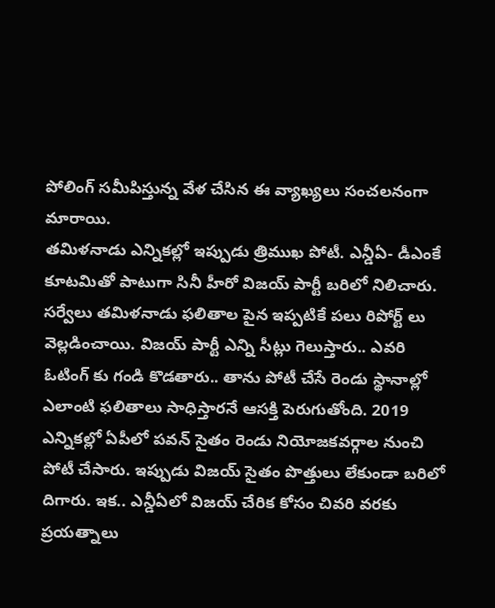పోలింగ్ సమీపిస్తున్న వేళ చేసిన ఈ వ్యాఖ్యలు సంచలనంగా మారాయి.
తమిళనాడు ఎన్నికల్లో ఇప్పుడు త్రిముఖ పోటీ. ఎన్డీఏ- డీఎంకే కూటమితో పాటుగా సినీ హీరో విజయ్ పార్టీ బరిలో నిలిచారు. సర్వేలు తమిళనాడు ఫలితాల పైన ఇప్పటికే పలు రిపోర్ట్ లు వెల్లడించాయి. విజయ్ పార్టీ ఎన్ని సీట్లు గెలుస్తారు.. ఎవరి ఓటింగ్ కు గండి కొడతారు.. తాను పోటీ చేసే రెండు స్థానాల్లో ఎలాంటి ఫలితాలు సాధిస్తారనే ఆసక్తి పెరుగుతోంది. 2019 ఎన్నికల్లో ఏపీలో పవన్ సైతం రెండు నియోజకవర్గాల నుంచి పోటీ చేసారు. ఇప్పుడు విజయ్ సైతం పొత్తులు లేకుండా బరిలో దిగారు. ఇక.. ఎన్డీఏలో విజయ్ చేరిక కోసం చివరి వరకు ప్రయత్నాలు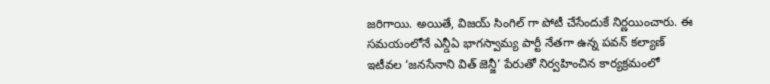జరిగాయి. అయితే, విజయ్ సింగిల్ గా పోటీ చేసేందుకే నిర్ణయించారు. ఈ సమయంలోనే ఎన్డీఏ భాగస్వామ్య పార్టీ నేతగా ఉన్న పవన్ కల్యాణ్ ఇటీవల ‘జనసేనాని విత్ జెన్జీ’ పేరుతో నిర్వహించిన కార్యక్రమంలో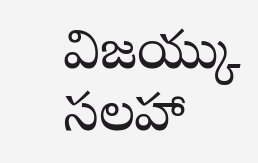విజయ్కు సలహా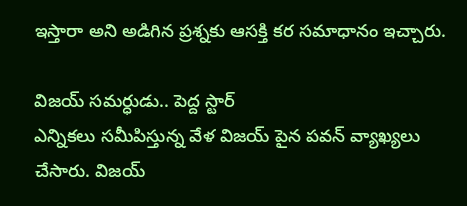ఇస్తారా అని అడిగిన ప్రశ్నకు ఆసక్తి కర సమాధానం ఇచ్చారు.

విజయ్ సమర్ధుడు.. పెద్ద స్టార్
ఎన్నికలు సమీపిస్తున్న వేళ విజయ్ పైన పవన్ వ్యాఖ్యలు చేసారు. విజయ్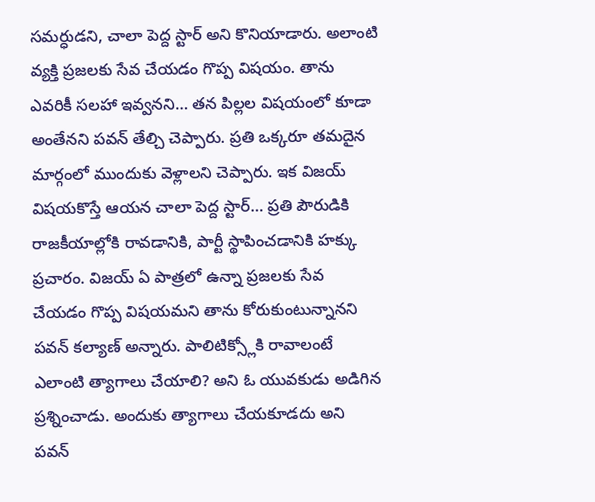సమర్ధుడని, చాలా పెద్ద స్టార్ అని కొనియాడారు. అలాంటి వ్యక్తి ప్రజలకు సేవ చేయడం గొప్ప విషయం. తాను ఎవరికీ సలహా ఇవ్వనని… తన పిల్లల విషయంలో కూడా అంతేనని పవన్ తేల్చి చెప్పారు. ప్రతి ఒక్కరూ తమదైన మార్గంలో ముందుకు వెళ్లాలని చెప్పారు. ఇక విజయ్ విషయకొస్తే ఆయన చాలా పెద్ద స్టార్… ప్రతి పౌరుడికి రాజకీయాల్లోకి రావడానికి, పార్టీ స్థాపించడానికి హక్కు ప్రచారం. విజయ్ ఏ పాత్రలో ఉన్నా ప్రజలకు సేవ చేయడం గొప్ప విషయమని తాను కోరుకుంటున్నానని పవన్ కల్యాణ్ అన్నారు. పాలిటిక్స్లోకి రావాలంటే ఎలాంటి త్యాగాలు చేయాలి? అని ఓ యువకుడు అడిగిన ప్రశ్నించాడు. అందుకు త్యాగాలు చేయకూడదు అని పవన్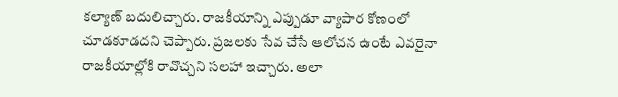కల్యాణ్ బదులిచ్చారు. రాజకీయాన్ని ఎప్పుడూ వ్యాపార కోణంలో చూడకూడదని చెప్పారు. ప్రజలకు సేవ చేసే ఆలోచన ఉంటే ఎవరైనా రాజకీయాల్లోకి రావొచ్చని సలహా ఇచ్చారు. అలా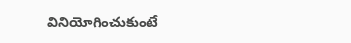వినియోగించుకుంటే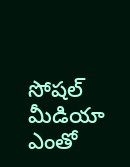సోషల్ మీడియా ఎంతో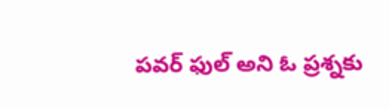పవర్ ఫుల్ అని ఓ ప్రశ్నకు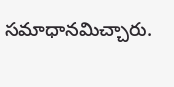సమాధానమిచ్చారు.